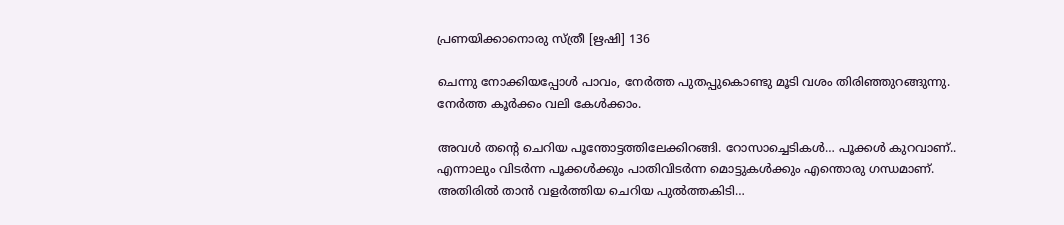പ്രണയിക്കാനൊരു സ്ത്രീ [ഋഷി] 136

ചെന്നു നോക്കിയപ്പോൾ പാവം, നേർത്ത പുതപ്പുകൊണ്ടു മൂടി വശം തിരിഞ്ഞുറങ്ങുന്നു. നേർത്ത കൂർക്കം വലി കേൾക്കാം.

അവൾ തൻ്റെ ചെറിയ പൂന്തോട്ടത്തിലേക്കിറങ്ങി. റോസാച്ചെടികൾ… പൂക്കൾ കുറവാണ്.. എന്നാലും വിടർന്ന പൂക്കൾക്കും പാതിവിടർന്ന മൊട്ടുകൾക്കും എന്തൊരു ഗന്ധമാണ്. അതിരിൽ താൻ വളർത്തിയ ചെറിയ പുൽത്തകിടി…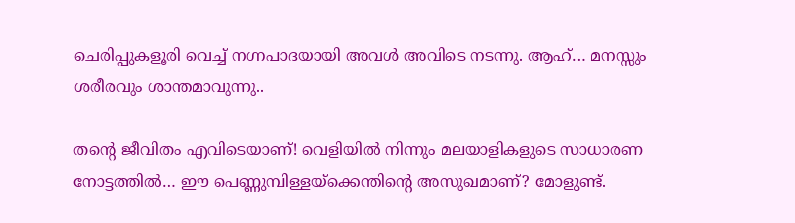ചെരിപ്പുകളൂരി വെച്ച് നഗ്നപാദയായി അവൾ അവിടെ നടന്നു. ആഹ്… മനസ്സും ശരീരവും ശാന്തമാവുന്നു..

തൻ്റെ ജീവിതം എവിടെയാണ്! വെളിയിൽ നിന്നും മലയാളികളുടെ സാധാരണ നോട്ടത്തിൽ… ഈ പെണ്ണുമ്പിള്ളയ്ക്കെന്തിൻ്റെ അസുഖമാണ്? മോളുണ്ട്.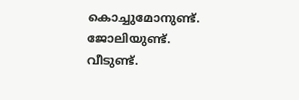കൊച്ചുമോനുണ്ട്. ജോലിയുണ്ട്. വീടുണ്ട്.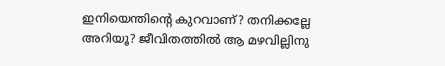ഇനിയെന്തിൻ്റെ കുറവാണ്? തനിക്കല്ലേ അറിയൂ? ജീവിതത്തിൽ ആ മഴവില്ലിനു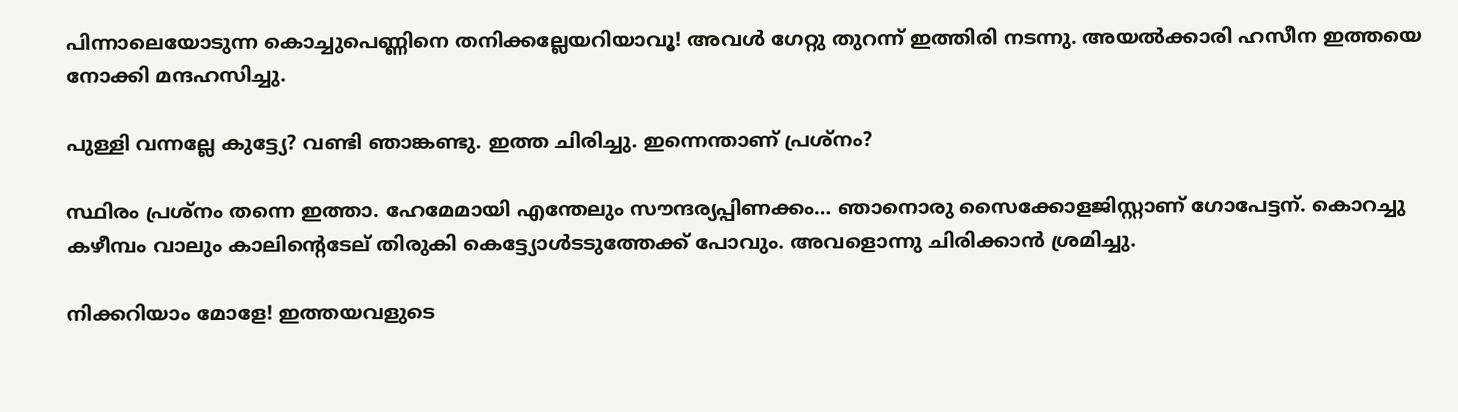പിന്നാലെയോടുന്ന കൊച്ചുപെണ്ണിനെ തനിക്കല്ലേയറിയാവൂ! അവൾ ഗേറ്റു തുറന്ന് ഇത്തിരി നടന്നു. അയൽക്കാരി ഹസീന ഇത്തയെ നോക്കി മന്ദഹസിച്ചു.

പുള്ളി വന്നല്ലേ കുട്ട്യേ? വണ്ടി ഞാങ്കണ്ടു. ഇത്ത ചിരിച്ചു. ഇന്നെന്താണ് പ്രശ്നം?

സ്ഥിരം പ്രശ്നം തന്നെ ഇത്താ. ഹേമേമായി എന്തേലും സൗന്ദര്യപ്പിണക്കം… ഞാനൊരു സൈക്കോളജിസ്റ്റാണ് ഗോപേട്ടന്. കൊറച്ചു കഴീമ്പം വാലും കാലിൻ്റെടേല് തിരുകി കെട്ട്യോൾടടുത്തേക്ക് പോവും. അവളൊന്നു ചിരിക്കാൻ ശ്രമിച്ചു.

നിക്കറിയാം മോളേ! ഇത്തയവളുടെ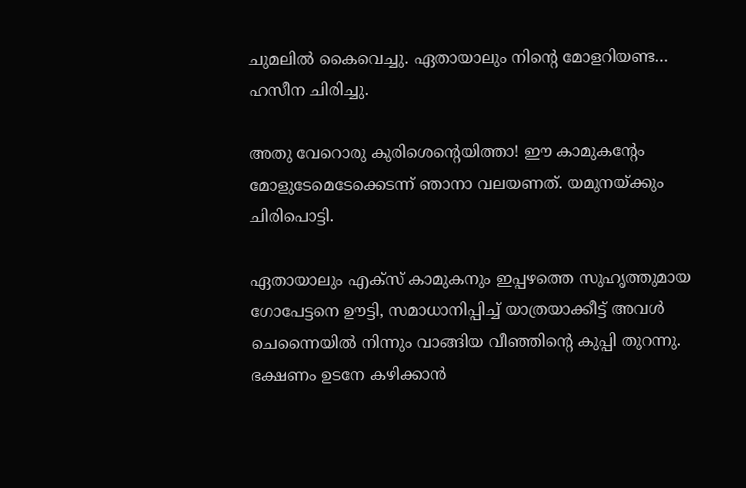ചുമലിൽ കൈവെച്ചു. ഏതായാലും നിൻ്റെ മോളറിയണ്ട… ഹസീന ചിരിച്ചു.

അതു വേറൊരു കുരിശെൻ്റെയിത്താ! ഈ കാമുകൻ്റേം മോളുടേമെടേക്കെടന്ന് ഞാനാ വലയണത്. യമുനയ്ക്കും ചിരിപൊട്ടി.

ഏതായാലും എക്സ് കാമുകനും ഇപ്പഴത്തെ സുഹൃത്തുമായ ഗോപേട്ടനെ ഊട്ടി, സമാധാനിപ്പിച്ച് യാത്രയാക്കീട്ട് അവൾ ചെന്നൈയിൽ നിന്നും വാങ്ങിയ വീഞ്ഞിൻ്റെ കുപ്പി തുറന്നു. ഭക്ഷണം ഉടനേ കഴിക്കാൻ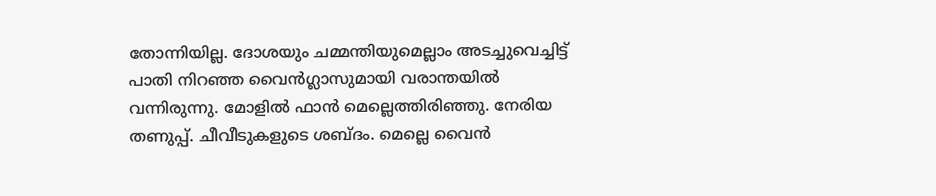തോന്നിയില്ല. ദോശയും ചമ്മന്തിയുമെല്ലാം അടച്ചുവെച്ചിട്ട് പാതി നിറഞ്ഞ വൈൻഗ്ലാസുമായി വരാന്തയിൽ വന്നിരുന്നു. മോളിൽ ഫാൻ മെല്ലെത്തിരിഞ്ഞു. നേരിയ തണുപ്പ്. ചീവീടുകളുടെ ശബ്ദം. മെല്ലെ വൈൻ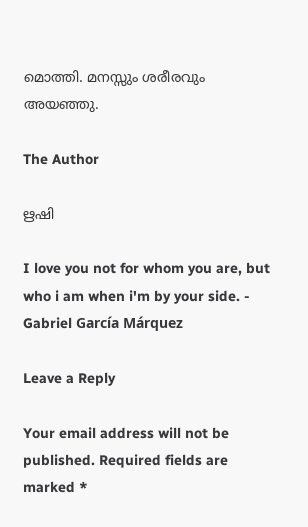മൊത്തി. മനസ്സും ശരീരവും അയഞ്ഞു.

The Author

ഋഷി

I love you not for whom you are, but who i am when i'm by your side. - Gabriel García Márquez

Leave a Reply

Your email address will not be published. Required fields are marked *